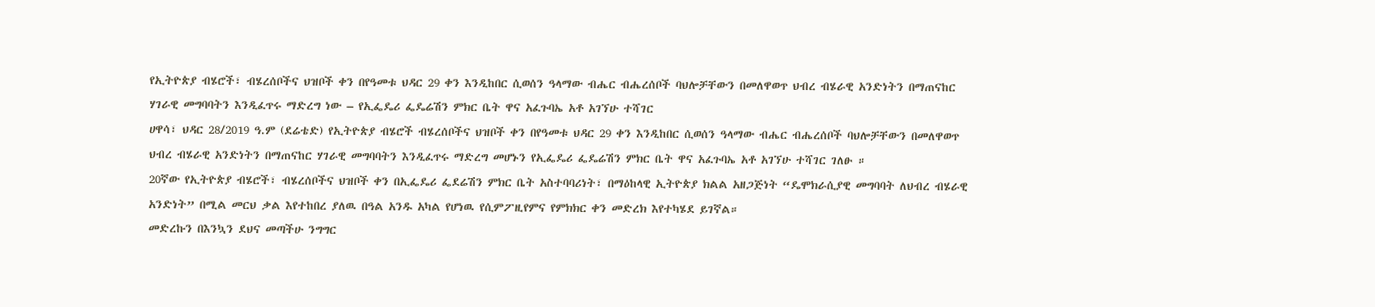የኢትዮጵያ ብሄሮች፣ ብሄረሰቦችና ህዝቦች ቀን በየዓመቱ ህዳር 29 ቀን እንዲከበር ሲወሰን ዓላማው ብሔር ብሔረሰቦች ባህሎቻቸውን በመለዋወጥ ህብረ ብሄራዊ አንድነትን በማጠናከር ሃገራዊ መግባባትን እንዲፈጥሩ ማድረግ ነው – የኢፌዴሪ ፌዴሬሽን ምክር ቤት ዋና አፈጉባኤ አቶ አገኘሁ ተሻገር
ሀዋሳ፣ ህዳር 28/2019 ዓ.ም (ደሬቴድ) የኢትዮጵያ ብሄሮች ብሄረሰቦችና ህዝቦች ቀን በየዓመቱ ህዳር 29 ቀን እንዲከበር ሲወሰን ዓላማው ብሔር ብሔረሰቦች ባህሎቻቸውን በመለዋወጥ ህብረ ብሄራዊ አንድነትን በማጠናከር ሃገራዊ መግባባትን እንዲፈጥሩ ማድረግ መሆኑን የኢፌዴሪ ፌዴሬሽን ምክር ቤት ዋና አፈጉባኤ አቶ አገኘሁ ተሻገር ገለፁ ።
20ኛው የኢትዮጵያ ብሄሮች፣ ብሄረሰቦችና ህዝቦች ቀን በኢፌዴሪ ፌደሬሽን ምክር ቤት አስተባባሪነት፣ በማዕከላዊ ኢትዮጵያ ክልል አዘጋጅነት “ዴሞክራሲያዊ መግባባት ለህብረ ብሄራዊ አንድነት” በሚል መርህ ቃል እየተከበረ ያለዉ በዓል አንዱ አካል የሆነዉ የሲምፖዚየምና የምክክር ቀን መድረክ እየተካሄደ ይገኛል።
መድረኩን በእንኳን ደህና መጣችሁ ንግግር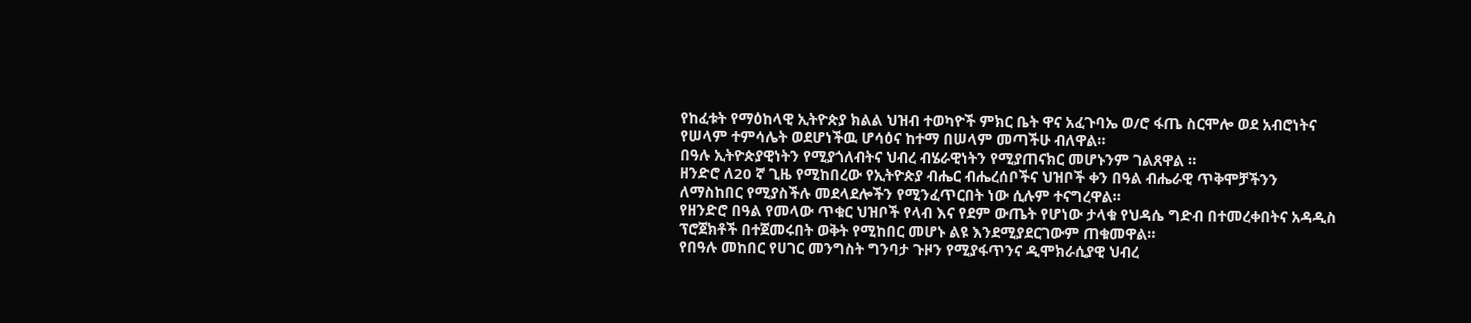የከፈቱት የማዕከላዊ ኢትዮጵያ ክልል ህዝብ ተወካዮች ምክር ቤት ዋና አፈጉባኤ ወ/ሮ ፋጤ ስርሞሎ ወደ አብሮነትና የሠላም ተምሳሌት ወደሆነችዉ ሆሳዕና ከተማ በሠላም መጣችሁ ብለዋል።
በዓሉ ኢትዮጵያዊነትን የሚያጎለብትና ህብረ ብሄራዊነትን የሚያጠናክር መሆኑንም ገልጸዋል ።
ዘንድሮ ለ20 ኛ ጊዜ የሚከበረው የኢትዮጵያ ብሔር ብሔረሰቦችና ህዝቦች ቀን በዓል ብሔራዊ ጥቅሞቻችንን ለማስከበር የሚያስችሉ መደላደሎችን የሚንፈጥርበት ነው ሲሉም ተናግረዋል።
የዘንድሮ በዓል የመላው ጥቁር ህዝቦች የላብ እና የደም ውጤት የሆነው ታላቁ የህዳሴ ግድብ በተመረቀበትና አዳዲስ ፕሮጀክቶች በተጀመሩበት ወቅት የሚከበር መሆኑ ልዩ እንደሚያደርገውም ጠቁመዋል።
የበዓሉ መከበር የሀገር መንግስት ግንባታ ጉዞን የሚያፋጥንና ዲሞክራሲያዊ ህብረ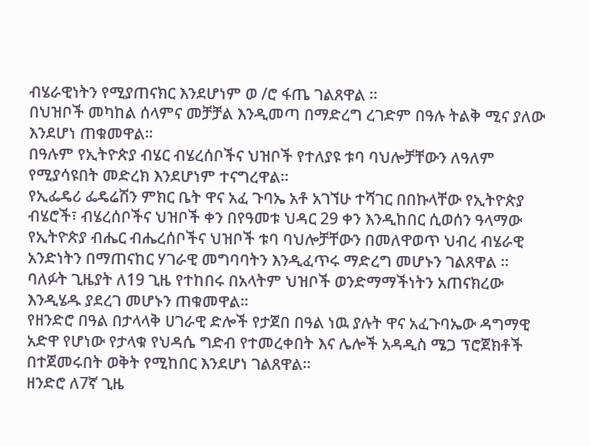ብሄራዊነትን የሚያጠናክር እንደሆነም ወ /ሮ ፋጤ ገልጸዋል ።
በህዝቦች መካከል ሰላምና መቻቻል እንዲመጣ በማድረግ ረገድም በዓሉ ትልቅ ሚና ያለው እንደሆነ ጠቁመዋል።
በዓሉም የኢትዮጵያ ብሄር ብሄረሰቦችና ህዝቦች የተለያዩ ቱባ ባህሎቻቸውን ለዓለም የሚያሳዩበት መድረክ እንደሆነም ተናግረዋል።
የኢፌዴሪ ፌዴሬሽን ምክር ቤት ዋና አፈ ጉባኤ አቶ አገኘሁ ተሻገር በበኩላቸው የኢትዮጵያ ብሄሮች፣ ብሄረሰቦችና ህዝቦች ቀን በየዓመቱ ህዳር 29 ቀን እንዲከበር ሲወሰን ዓላማው የኢትዮጵያ ብሔር ብሔረሰቦችና ህዝቦች ቱባ ባህሎቻቸውን በመለዋወጥ ህብረ ብሄራዊ አንድነትን በማጠናከር ሃገራዊ መግባባትን እንዲፈጥሩ ማድረግ መሆኑን ገልጸዋል ።
ባለፉት ጊዜያት ለ19 ጊዜ የተከበሩ በአላትም ህዝቦች ወንድማማችነትን አጠናክረው እንዲሄዱ ያደረገ መሆኑን ጠቁመዋል።
የዘንድሮ በዓል በታላላቅ ሀገራዊ ድሎች የታጀበ በዓል ነዉ ያሉት ዋና አፈጉባኤው ዳግማዊ አድዋ የሆነው የታላቁ የህዳሴ ግድብ የተመረቀበት እና ሌሎች አዳዲስ ሜጋ ፕሮጀክቶች በተጀመሩበት ወቅት የሚከበር እንደሆነ ገልጸዋል።
ዘንድሮ ለ7ኛ ጊዜ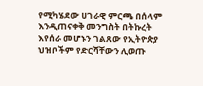የሚካሄደው ሀገራዊ ምርጫ በሰላም እንዲጠናቀቅ መንግስት በትኩረት እየሰራ መሆኑን ገልጸው የኢትዮጵያ ህዝቦችም የድርሻቸውን ሊወጡ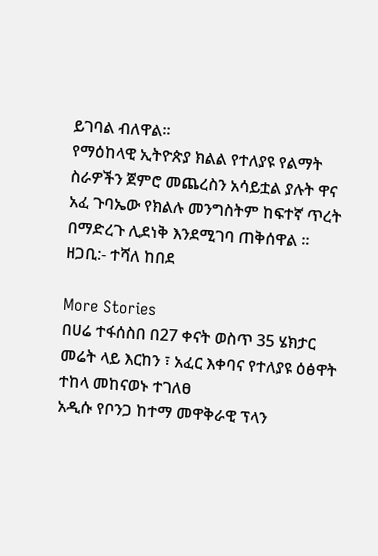ይገባል ብለዋል።
የማዕከላዊ ኢትዮጵያ ክልል የተለያዩ የልማት ስራዎችን ጀምሮ መጨረስን አሳይቷል ያሉት ዋና አፈ ጉባኤው የክልሉ መንግስትም ከፍተኛ ጥረት በማድረጉ ሊደነቅ እንደሚገባ ጠቅሰዋል ።
ዘጋቢ:- ተሻለ ከበደ

More Stories
በሀሬ ተፋሰስበ በ27 ቀናት ወስጥ 35 ሄክታር መሬት ላይ እርከን ፣ አፈር እቀባና የተለያዩ ዕፅዋት ተከላ መከናወኑ ተገለፀ
አዲሱ የቦንጋ ከተማ መዋቅራዊ ፕላን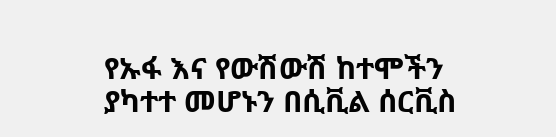የኡፋ እና የውሽውሽ ከተሞችን ያካተተ መሆኑን በሲቪል ሰርቪስ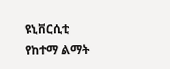ዩኒቨርሲቲ የከተማ ልማት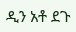ዲን አቶ ደጉ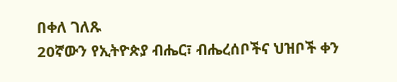በቀለ ገለጹ
20ኛውን የኢትዮጵያ ብሔር፣ ብሔረሰቦችና ህዝቦች ቀን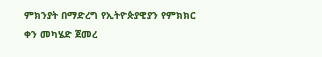ምክንያት በማድረግ የኢትዮጵያዊያን የምክክር ቀን መካሄድ ጀመረ